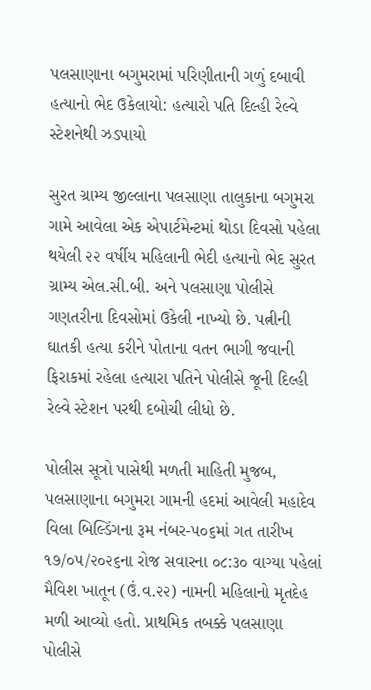પલસાણાના બગુમરામાં પરિણીતાની ગળું દબાવી હત્યાનો ભેદ ઉકેલાયો: હત્યારો પતિ દિલ્હી રેલ્વે સ્ટેશનેથી ઝડપાયો

સુરત ગ્રામ્ય જીલ્લાના પલસાણા તાલુકાના બગુમરા ગામે આવેલા એક એપાર્ટમેન્ટમાં થોડા દિવસો પહેલા થયેલી ૨૨ વર્ષીય મહિલાની ભેદી હત્યાનો ભેદ સુરત ગ્રામ્ય એલ.સી.બી. અને પલસાણા પોલીસે ગણતરીના દિવસોમાં ઉકેલી નાખ્યો છે. પત્નીની ઘાતકી હત્યા કરીને પોતાના વતન ભાગી જવાની ફિરાકમાં રહેલા હત્યારા પતિને પોલીસે જૂની દિલ્હી રેલ્વે સ્ટેશન પરથી દબોચી લીધો છે.

પોલીસ સૂત્રો પાસેથી મળતી માહિતી મુજબ, પલસાણાના બગુમરા ગામની હદમાં આવેલી મહાદેવ વિલા બિલ્ડિંગના રૂમ નંબર-૫૦૬માં ગત તારીખ ૧૭/૦૫/૨૦૨૬ના રોજ સવારના ૦૮:૩૦ વાગ્યા પહેલાં મૈવિશ ખાતૂન (ઉં.વ.૨૨) નામની મહિલાનો મૃતદેહ મળી આવ્યો હતો. પ્રાથમિક તબક્કે પલસાણા પોલીસે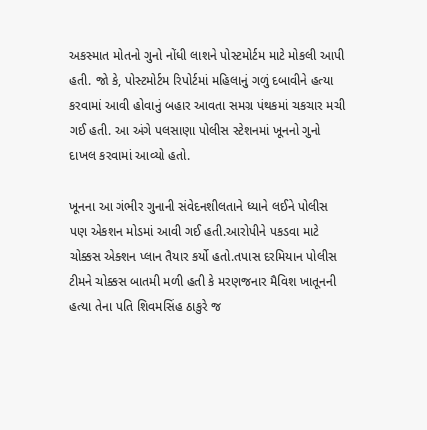અકસ્માત મોતનો ગુનો નોંધી લાશને પોસ્ટમોર્ટમ માટે મોકલી આપી હતી. જો કે, પોસ્ટમોર્ટમ રિપોર્ટમાં મહિલાનું ગળું દબાવીને હત્યા કરવામાં આવી હોવાનું બહાર આવતા સમગ્ર પંથકમાં ચકચાર મચી ગઈ હતી. આ અંગે પલસાણા પોલીસ સ્ટેશનમાં ખૂનનો ગુનો દાખલ કરવામાં આવ્યો હતો.

ખૂનના આ ગંભીર ગુનાની સંવેદનશીલતાને ધ્યાને લઈને પોલીસ પણ એકશન મોડમાં આવી ગઈ હતી.આરોપીને પકડવા માટે ચોક્કસ એક્શન પ્લાન તૈયાર કર્યો હતો.તપાસ દરમિયાન પોલીસ ટીમને ચોક્કસ બાતમી મળી હતી કે મરણજનાર મૈવિશ ખાતૂનની હત્યા તેના પતિ શિવમસિંહ ઠાકુરે જ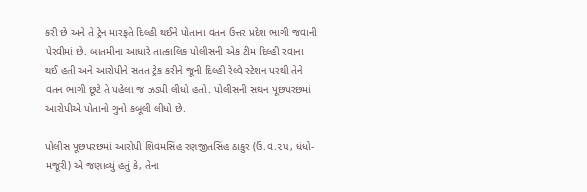કરી છે અને તે ટ્રેન મારફતે દિલ્હી થઈને પોતાના વતન ઉત્તર પ્રદેશ ભાગી જવાની પેરવીમાં છે. બાતમીના આધારે તાત્કાલિક પોલીસની એક ટીમ દિલ્હી રવાના થઈ હતી અને આરોપીને સતત ટ્રેક કરીને જૂની દિલ્હી રેલ્વે સ્ટેશન પરથી તેને વતન ભાગી છૂટે તે પહેલા જ ઝડપી લીધો હતો. પોલીસની સઘન પૂછપરછમાં આરોપીએ પોતાનો ગુનો કબૂલી લીધો છે.

પોલીસ પૂછપરછમાં આરોપી શિવમસિંહ રણજીતસિંહ ઠાકુર (ઉં.વ.૨૫, ધંધો-મજૂરી) એ જણાવ્યું હતું કે, તેના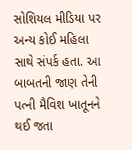સોશિયલ મીડિયા પર અન્ય કોઈ મહિલા સાથે સંપર્ક હતા. આ બાબતની જાણ તેની પત્ની મૈવિશ ખાતૂનને થઈ જતા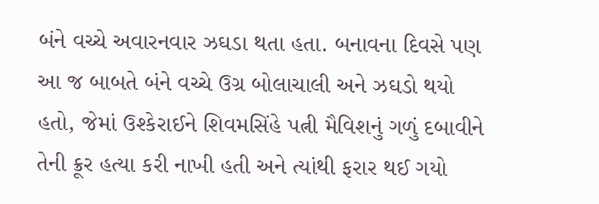બંને વચ્ચે અવારનવાર ઝઘડા થતા હતા. બનાવના દિવસે પણ આ જ બાબતે બંને વચ્ચે ઉગ્ર બોલાચાલી અને ઝઘડો થયો હતો, જેમાં ઉશ્કેરાઈને શિવમસિંહે પત્ની મૈવિશનું ગળું દબાવીને તેની ક્રૂર હત્યા કરી નાખી હતી અને ત્યાંથી ફરાર થઈ ગયો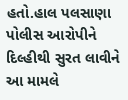હતો.હાલ પલસાણા પોલીસ આરોપીને દિલ્હીથી સુરત લાવીને આ મામલે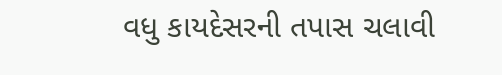વધુ કાયદેસરની તપાસ ચલાવી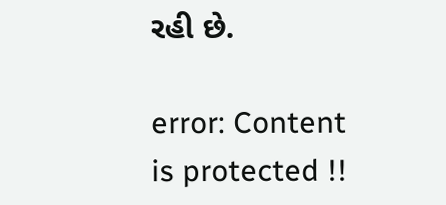રહી છે.

error: Content is protected !!